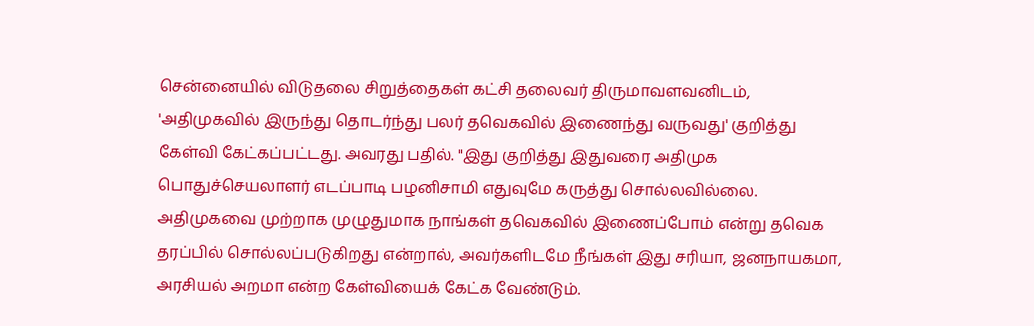சென்னையில் விடுதலை சிறுத்தைகள் கட்சி தலைவர் திருமாவளவனிடம், 'அதிமுகவில் இருந்து தொடர்ந்து பலர் தவெகவில் இணைந்து வருவது' குறித்து கேள்வி கேட்கப்பட்டது. அவரது பதில். "இது குறித்து இதுவரை அதிமுக பொதுச்செயலாளர் எடப்பாடி பழனிசாமி எதுவுமே கருத்து சொல்லவில்லை. அதிமுகவை முற்றாக முழுதுமாக நாங்கள் தவெகவில் இணைப்போம் என்று தவெக தரப்பில் சொல்லப்படுகிறது என்றால், அவர்களிடமே நீங்கள் இது சரியா, ஜனநாயகமா, அரசியல் அறமா என்ற கேள்வியைக் கேட்க வேண்டும்.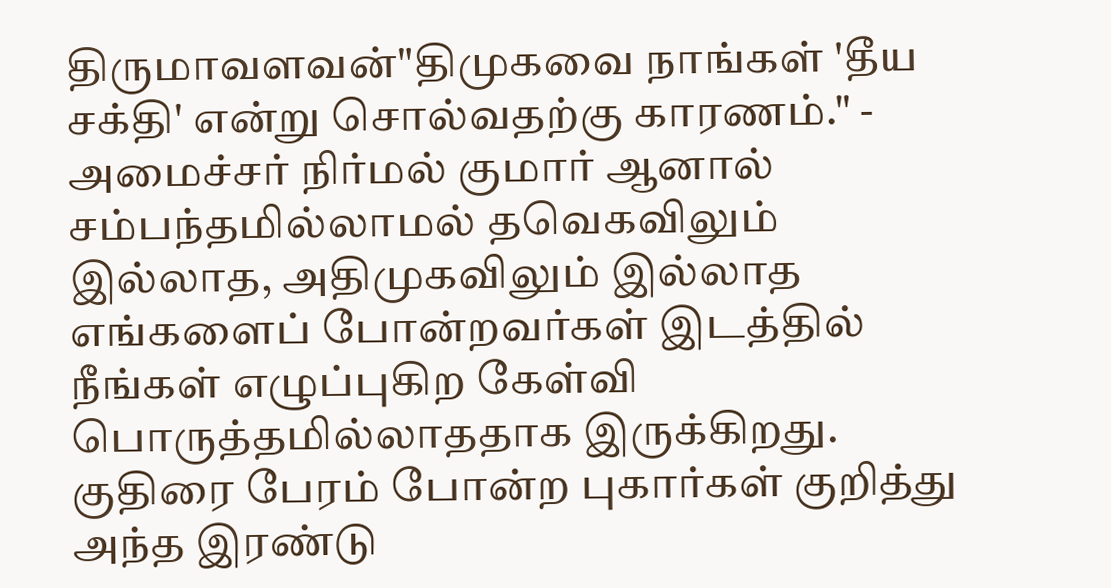திருமாவளவன்"திமுகவை நாங்கள் 'தீய சக்தி' என்று சொல்வதற்கு காரணம்." - அமைச்சர் நிர்மல் குமார் ஆனால் சம்பந்தமில்லாமல் தவெகவிலும் இல்லாத, அதிமுகவிலும் இல்லாத எங்களைப் போன்றவர்கள் இடத்தில் நீங்கள் எழுப்புகிற கேள்வி பொருத்தமில்லாததாக இருக்கிறது. குதிரை பேரம் போன்ற புகார்கள் குறித்து அந்த இரண்டு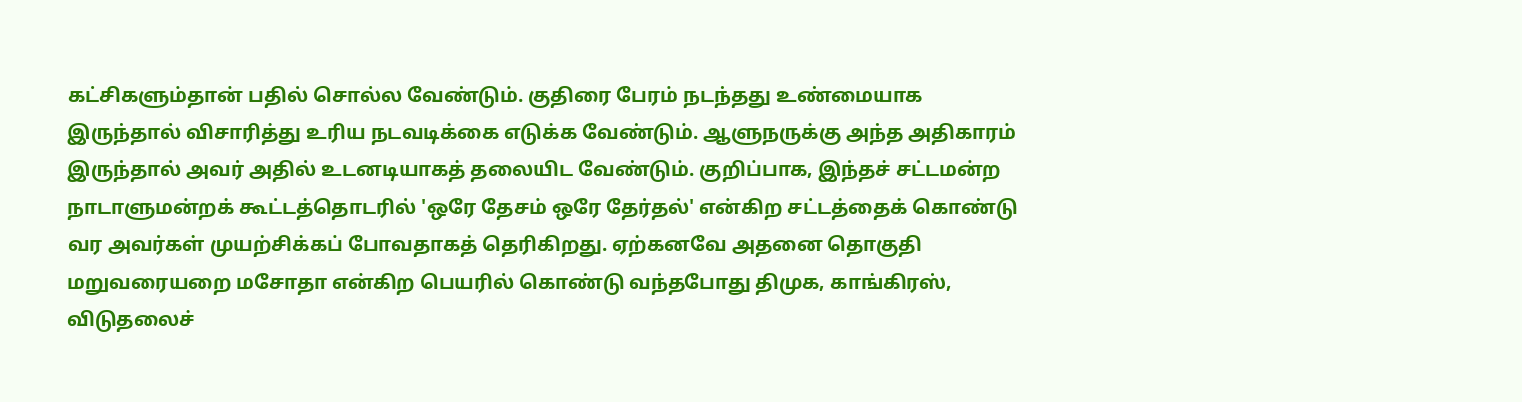கட்சிகளும்தான் பதில் சொல்ல வேண்டும். குதிரை பேரம் நடந்தது உண்மையாக இருந்தால் விசாரித்து உரிய நடவடிக்கை எடுக்க வேண்டும். ஆளுநருக்கு அந்த அதிகாரம் இருந்தால் அவர் அதில் உடனடியாகத் தலையிட வேண்டும். குறிப்பாக, இந்தச் சட்டமன்ற நாடாளுமன்றக் கூட்டத்தொடரில் 'ஒரே தேசம் ஒரே தேர்தல்' என்கிற சட்டத்தைக் கொண்டு வர அவர்கள் முயற்சிக்கப் போவதாகத் தெரிகிறது. ஏற்கனவே அதனை தொகுதி மறுவரையறை மசோதா என்கிற பெயரில் கொண்டு வந்தபோது திமுக, காங்கிரஸ், விடுதலைச்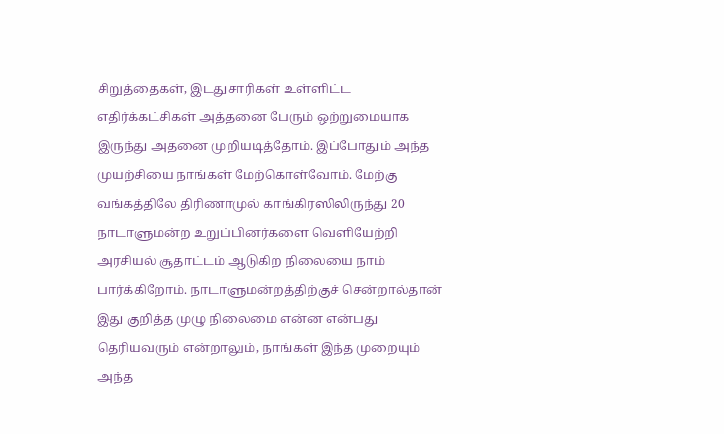சிறுத்தைகள், இடதுசாரிகள் உள்ளிட்ட எதிர்க்கட்சிகள் அத்தனை பேரும் ஒற்றுமையாக இருந்து அதனை முறியடித்தோம். இப்போதும் அந்த முயற்சியை நாங்கள் மேற்கொள்வோம். மேற்கு வங்கத்திலே திரிணாமுல் காங்கிரஸிலிருந்து 20 நாடாளுமன்ற உறுப்பினர்களை வெளியேற்றி அரசியல் சூதாட்டம் ஆடுகிற நிலையை நாம் பார்க்கிறோம். நாடாளுமன்றத்திற்குச் சென்றால்தான் இது குறித்த முழு நிலைமை என்ன என்பது தெரியவரும் என்றாலும், நாங்கள் இந்த முறையும் அந்த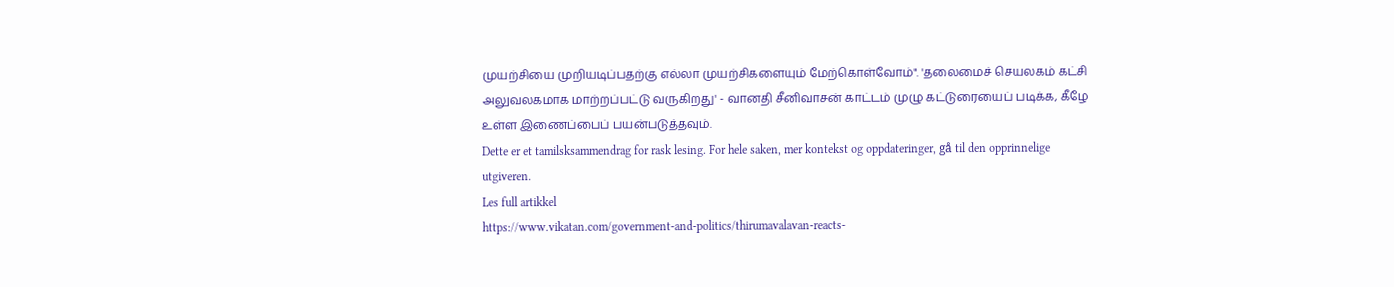முயற்சியை முறியடிப்பதற்கு எல்லா முயற்சிகளையும் மேற்கொள்வோம்". 'தலைமைச் செயலகம் கட்சி அலுவலகமாக மாற்றப்பட்டு வருகிறது' - வானதி சீனிவாசன் காட்டம் முழு கட்டுரையைப் படிக்க, கீழே உள்ள இணைப்பைப் பயன்படுத்தவும்.
Dette er et tamilsksammendrag for rask lesing. For hele saken, mer kontekst og oppdateringer, gå til den opprinnelige utgiveren.
Les full artikkel
https://www.vikatan.com/government-and-politics/thirumavalavan-reacts-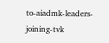to-aiadmk-leaders-joining-tvk